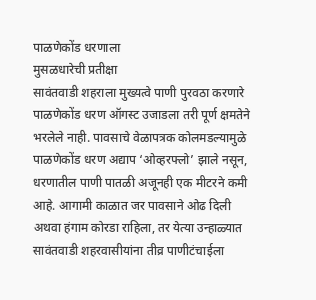पाळणेकोंड धरणाला
मुसळधारेची प्रतीक्षा
सावंतवाडी शहराला मुख्यत्वे पाणी पुरवठा करणारे पाळणेकोंड धरण ऑगस्ट उजाडला तरी पूर्ण क्षमतेने भरलेले नाही. पावसाचे वेळापत्रक कोलमडल्यामुळे पाळणेकोंड धरण अद्याप ‘ओव्हरफ्लो’ झाले नसून, धरणातील पाणी पातळी अजूनही एक मीटरने कमी आहे. आगामी काळात जर पावसाने ओढ दिली अथवा हंगाम कोरडा राहिला, तर येत्या उन्हाळ्यात सावंतवाडी शहरवासीयांना तीव्र पाणीटंचाईला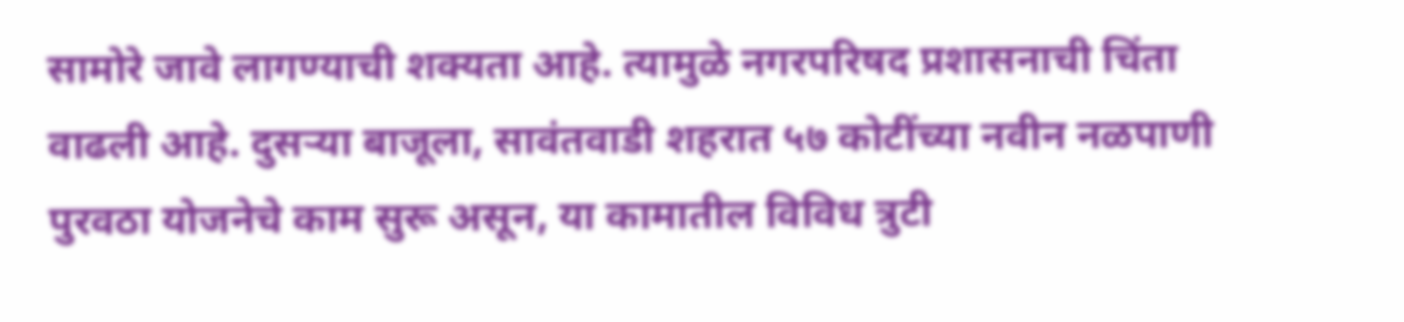सामोरे जावे लागण्याची शक्यता आहे. त्यामुळे नगरपरिषद प्रशासनाची चिंता वाढली आहे. दुसऱ्या बाजूला, सावंतवाडी शहरात ५७ कोटींच्या नवीन नळपाणी पुरवठा योजनेचे काम सुरू असून, या कामातील विविध त्रुटी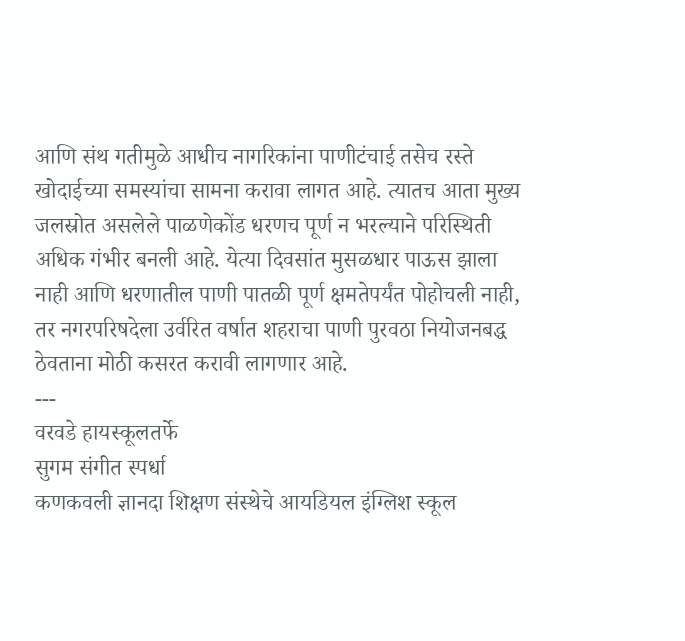आणि संथ गतीमुळे आधीच नागरिकांना पाणीटंचाई तसेच रस्ते खोदाईच्या समस्यांचा सामना करावा लागत आहे. त्यातच आता मुख्य जलस्रोत असलेले पाळणेकोंड धरणच पूर्ण न भरल्याने परिस्थिती अधिक गंभीर बनली आहे. येत्या दिवसांत मुसळधार पाऊस झाला नाही आणि धरणातील पाणी पातळी पूर्ण क्षमतेपर्यंत पोहोचली नाही, तर नगरपरिषदेला उर्वरित वर्षात शहराचा पाणी पुरवठा नियोजनबद्ध ठेवताना मोठी कसरत करावी लागणार आहे.
---
वरवडे हायस्कूलतर्फे
सुगम संगीत स्पर्धा
कणकवली ज्ञानदा शिक्षण संस्थेचे आयडियल इंग्लिश स्कूल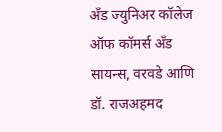अँड ज्युनिअर कॉलेज ऑफ कॉमर्स अँड सायन्स, वरवडे आणि डॉ. राजअहमद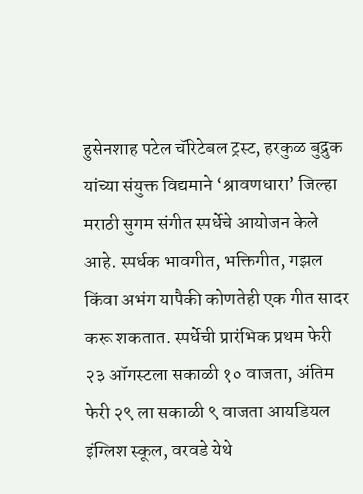हुसेनशाह पटेल चॅरिटेबल ट्रस्ट, हरकुळ बुद्रुक यांच्या संयुक्त विद्यमाने ‘श्रावणधारा’ जिल्हा मराठी सुगम संगीत स्पर्धेचे आयोजन केले आहे. स्पर्धक भावगीत, भक्तिगीत, गझल किंवा अभंग यापैकी कोणतेही एक गीत सादर करू शकतात. स्पर्धेची प्रारंभिक प्रथम फेरी २३ ऑगस्टला सकाळी १० वाजता, अंतिम फेरी २९ ला सकाळी ९ वाजता आयडियल इंग्लिश स्कूल, वरवडे येथे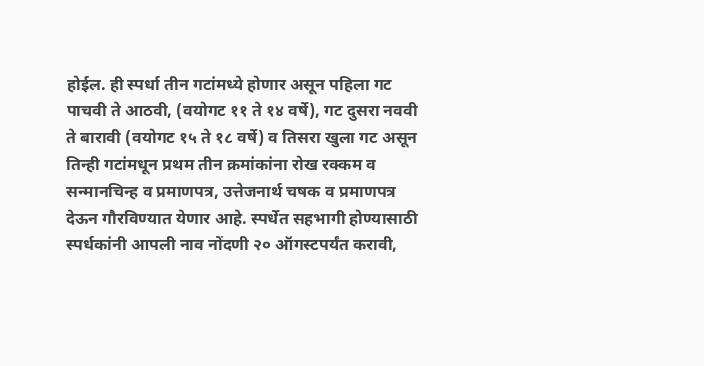होईल. ही स्पर्धा तीन गटांमध्ये होणार असून पहिला गट पाचवी ते आठवी, (वयोगट ११ ते १४ वर्षे), गट दुसरा नववी ते बारावी (वयोगट १५ ते १८ वर्षे) व तिसरा खुला गट असून तिन्ही गटांमधून प्रथम तीन क्रमांकांना रोख रक्कम व सन्मानचिन्ह व प्रमाणपत्र, उत्तेजनार्थ चषक व प्रमाणपत्र देऊन गौरविण्यात येणार आहे. स्पर्धेत सहभागी होण्यासाठी स्पर्धकांनी आपली नाव नोंदणी २० ऑगस्टपर्यंत करावी,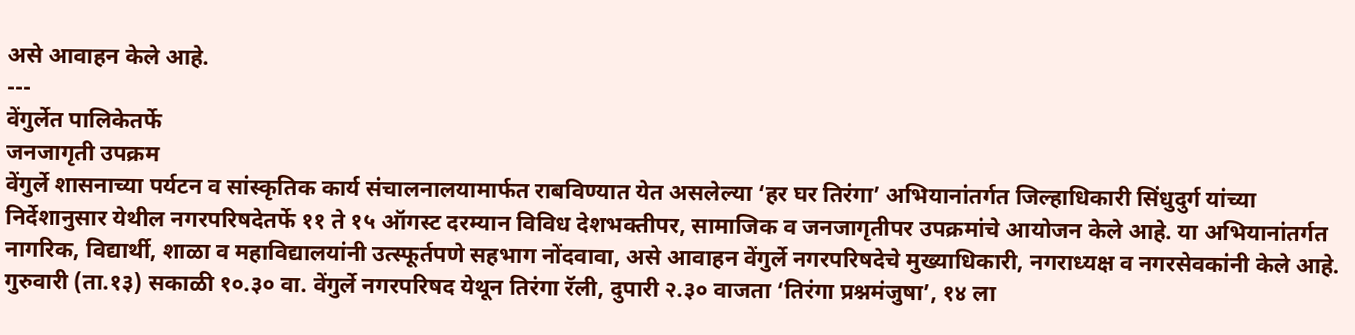असे आवाहन केले आहे.
---
वेंगुर्लेत पालिकेतर्फे
जनजागृती उपक्रम
वेंगुर्ले शासनाच्या पर्यटन व सांस्कृतिक कार्य संचालनालयामार्फत राबविण्यात येत असलेल्या ‘हर घर तिरंगा’ अभियानांतर्गत जिल्हाधिकारी सिंधुदुर्ग यांच्या निर्देशानुसार येथील नगरपरिषदेतर्फे ११ ते १५ ऑगस्ट दरम्यान विविध देशभक्तीपर, सामाजिक व जनजागृतीपर उपक्रमांचे आयोजन केले आहे. या अभियानांतर्गत नागरिक, विद्यार्थी, शाळा व महाविद्यालयांनी उत्स्फूर्तपणे सहभाग नोंदवावा, असे आवाहन वेंगुर्ले नगरपरिषदेचे मुख्याधिकारी, नगराध्यक्ष व नगरसेवकांनी केले आहे. गुरुवारी (ता.१३) सकाळी १०.३० वा. वेंगुर्ले नगरपरिषद येथून तिरंगा रॅली, दुपारी २.३० वाजता ‘तिरंगा प्रश्नमंजुषा’, १४ ला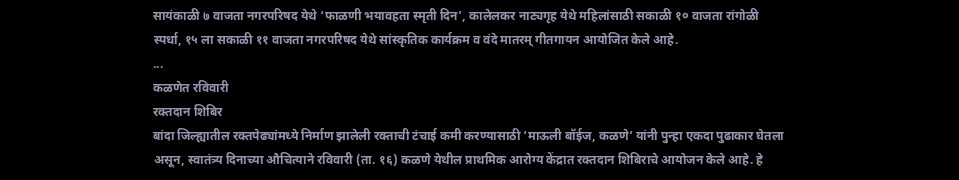सायंकाळी ७ वाजता नगरपरिषद येथे ‘फाळणी भयावहता स्मृती दिन’, कालेलकर नाट्यगृह येथे महिलांसाठी सकाळी १० वाजता रांगोळी स्पर्धा, १५ ला सकाळी ११ वाजता नगरपरिषद येथे सांस्कृतिक कार्यक्रम व वंदे मातरम् गीतगायन आयोजित केले आहे.
...
कळणेत रविवारी
रक्तदान शिबिर
बांदा जिल्ह्यातील रक्तपेढ्यांमध्ये निर्माण झालेली रक्ताची टंचाई कमी करण्यासाठी ‘माऊली बॉईज, कळणे’ यांनी पुन्हा एकदा पुढाकार घेतला असून, स्वातंत्र्य दिनाच्या औचित्याने रविवारी (ता. १६) कळणे येथील प्राथमिक आरोग्य केंद्रात रक्तदान शिबिराचे आयोजन केले आहे. हे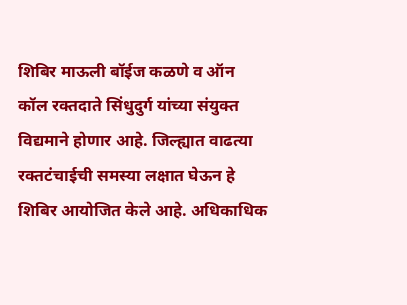शिबिर माऊली बॉईज कळणे व ऑन कॉल रक्तदाते सिंधुदुर्ग यांच्या संयुक्त विद्यमाने होणार आहे. जिल्ह्यात वाढत्या रक्तटंचाईची समस्या लक्षात घेऊन हे शिबिर आयोजित केले आहे. अधिकाधिक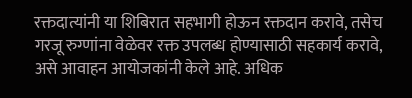रक्तदात्यांनी या शिबिरात सहभागी होऊन रक्तदान करावे, तसेच गरजू रुग्णांना वेळेवर रक्त उपलब्ध होण्यासाठी सहकार्य करावे, असे आवाहन आयोजकांनी केले आहे. अधिक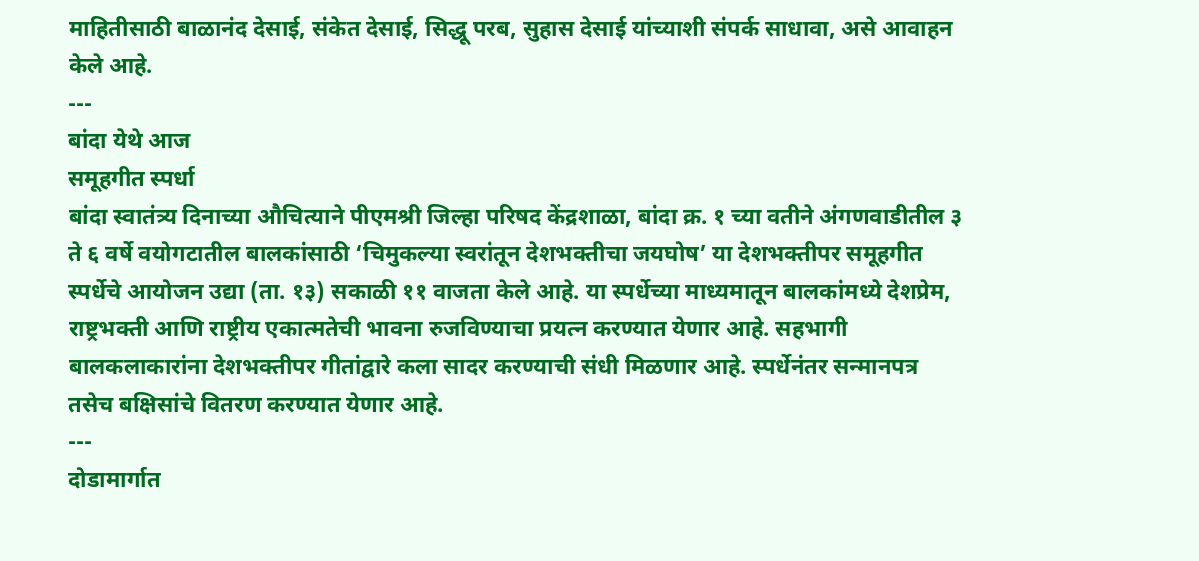माहितीसाठी बाळानंद देसाई, संकेत देसाई, सिद्धू परब, सुहास देसाई यांच्याशी संपर्क साधावा, असे आवाहन केले आहे.
---
बांदा येथे आज
समूहगीत स्पर्धा
बांदा स्वातंत्र्य दिनाच्या औचित्याने पीएमश्री जिल्हा परिषद केंद्रशाळा, बांदा क्र. १ च्या वतीने अंगणवाडीतील ३ ते ६ वर्षे वयोगटातील बालकांसाठी ‘चिमुकल्या स्वरांतून देशभक्तीचा जयघोष’ या देशभक्तीपर समूहगीत स्पर्धेचे आयोजन उद्या (ता. १३) सकाळी ११ वाजता केले आहे. या स्पर्धेच्या माध्यमातून बालकांमध्ये देशप्रेम, राष्ट्रभक्ती आणि राष्ट्रीय एकात्मतेची भावना रुजविण्याचा प्रयत्न करण्यात येणार आहे. सहभागी बालकलाकारांना देशभक्तीपर गीतांद्वारे कला सादर करण्याची संधी मिळणार आहे. स्पर्धेनंतर सन्मानपत्र तसेच बक्षिसांचे वितरण करण्यात येणार आहे.
---
दोडामार्गात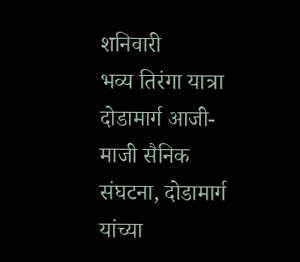शनिवारी
भव्य तिरंगा यात्रा
दोडामार्ग आजी-माजी सैनिक संघटना, दोडामार्ग यांच्या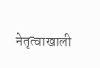नेतृत्वाखाली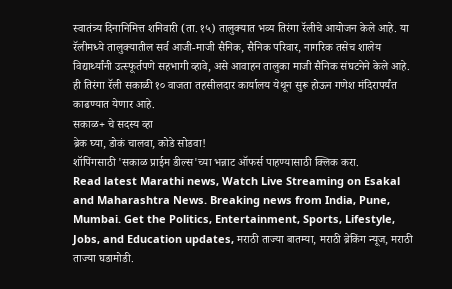स्वातंत्र्य दिनानिमित्त शनिवारी (ता. १५) तालुक्यात भव्य तिरंगा रॅलीचे आयोजन केले आहे. या रॅलीमध्ये तालुक्यातील सर्व आजी-माजी सैनिक, सैनिक परिवार, नागरिक तसेच शालेय विद्यार्थ्यांनी उत्स्फूर्तपणे सहभागी व्हावे, असे आवाहन तालुका माजी सैनिक संघटनेने केले आहे. ही तिरंगा रॅली सकाळी १० वाजता तहसीलदार कार्यालय येथून सुरू होऊन गणेश मंदिरापर्यंत काढण्यात येणार आहे.
सकाळ+ चे सदस्य व्हा
ब्रेक घ्या, डोकं चालवा, कोडे सोडवा!
शॉपिंगसाठी 'सकाळ प्राईम डील्स'च्या भन्नाट ऑफर्स पाहण्यासाठी क्लिक करा.
Read latest Marathi news, Watch Live Streaming on Esakal and Maharashtra News. Breaking news from India, Pune, Mumbai. Get the Politics, Entertainment, Sports, Lifestyle, Jobs, and Education updates, मराठी ताज्या बातम्या, मराठी ब्रेकिंग न्यूज, मराठी ताज्या घडामोडी.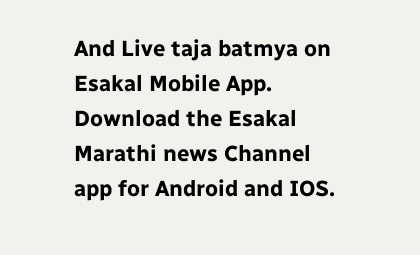And Live taja batmya on Esakal Mobile App. Download the Esakal Marathi news Channel app for Android and IOS.